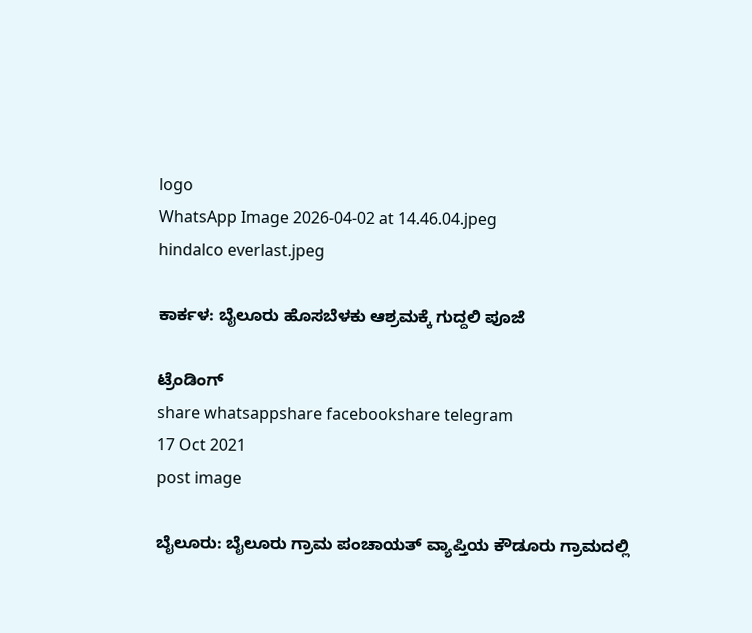logo
WhatsApp Image 2026-04-02 at 14.46.04.jpeg
hindalco everlast.jpeg

ಕಾರ್ಕಳ: ಬೈಲೂರು ಹೊಸಬೆಳಕು ಆಶ್ರಮಕ್ಕೆ ಗುದ್ದಲಿ ಪೂಜೆ

ಟ್ರೆಂಡಿಂಗ್
share whatsappshare facebookshare telegram
17 Oct 2021
post image

ಬೈಲೂರು: ಬೈಲೂರು ಗ್ರಾಮ ಪಂಚಾಯತ್ ವ್ಯಾಪ್ತಿಯ ಕೌಡೂರು ಗ್ರಾಮದಲ್ಲಿ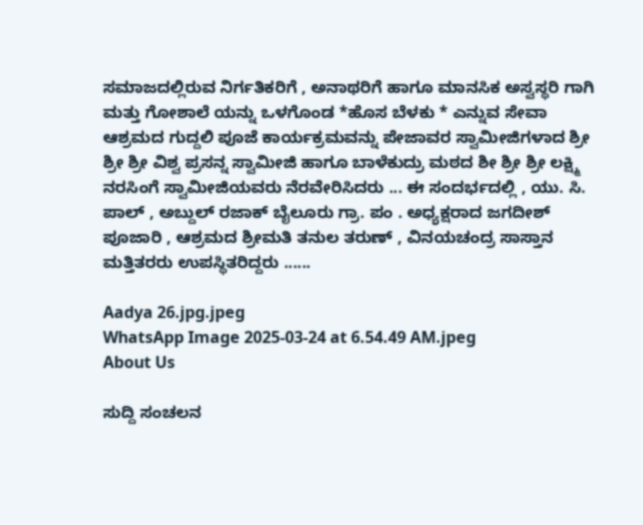ಸಮಾಜದಲ್ಲಿರುವ ನಿರ್ಗತಿಕರಿಗೆ , ಅನಾಥರಿಗೆ ಹಾಗೂ ಮಾನಸಿಕ ಅಸ್ವಸ್ಥರಿ ಗಾಗಿ ಮತ್ತು ಗೋಶಾಲೆ ಯನ್ನು ಒಳಗೊಂಡ *ಹೊಸ ಬೆಳಕು * ಎನ್ನುವ ಸೇವಾ ಆಶ್ರಮದ ಗುದ್ದಲಿ ಪೂಜೆ ಕಾರ್ಯಕ್ರಮವನ್ನು ಪೇಜಾವರ ಸ್ವಾಮೀಜಿಗಳಾದ ಶ್ರೀ ಶ್ರೀ ಶ್ರೀ ವಿಶ್ವ ಪ್ರಸನ್ನ ಸ್ವಾಮೀಜಿ ಹಾಗೂ ಬಾಳೆಕುದ್ರು ಮಠದ ಶೀ ಶ್ರೀ ಶ್ರೀ ಲಕ್ಷ್ಮಿ ನರಸಿಂಗೆ ಸ್ವಾಮೀಜಿಯವರು ನೆರವೇರಿಸಿದರು ... ಈ ಸಂದರ್ಭದಲ್ಲಿ , ಯು. ಸಿ. ಪಾಲ್ , ಅಬ್ದುಲ್ ರಜಾಕ್ ಬೈಲೂರು ಗ್ರಾ. ಪಂ . ಅಧ್ಯಕ್ಷರಾದ ಜಗದೀಶ್ ಪೂಜಾರಿ , ಆಶ್ರಮದ ಶ್ರೀಮತಿ ತನುಲ ತರುಣ್ , ವಿನಯಚಂದ್ರ ಸಾಸ್ತಾನ ಮತ್ತಿತರರು ಉಪಸ್ಥಿತರಿದ್ದರು ......

Aadya 26.jpg.jpeg
WhatsApp Image 2025-03-24 at 6.54.49 AM.jpeg
About Us

ಸುದ್ದಿ ಸಂಚಲನ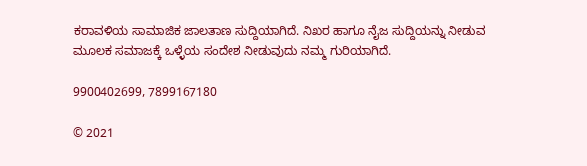ಕರಾವಳಿಯ ಸಾಮಾಜಿಕ ಜಾಲತಾಣ ಸುದ್ದಿಯಾಗಿದೆ. ನಿಖರ ಹಾಗೂ ನೈಜ ಸುದ್ದಿಯನ್ನು ನೀಡುವ ಮೂಲಕ ಸಮಾಜಕ್ಕೆ ಒಳ್ಳೆಯ ಸಂದೇಶ ನೀಡುವುದು ನಮ್ಮ ಗುರಿಯಾಗಿದೆ.

9900402699, 7899167180

© 2021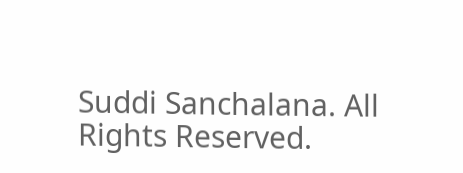Suddi Sanchalana. All Rights Reserved.